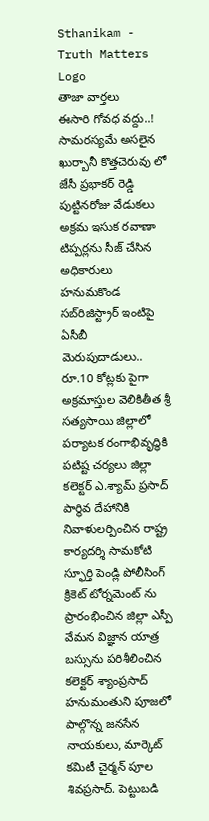Sthanikam - Truth Matters
Logo
తాజా వార్తలు
ఈసారి గోవధ వద్దు..! సామరస్యమే అసలైన ఖుర్బానీ కొత్తచెరువు లో జేసీ ప్రభాకర్ రెడ్డి పుట్టినరోజు వేడుకలు అక్రమ ఇసుక రవాణా టిప్పర్లను సీజ్ చేసిన అధికారులు హనుమకొండ సబ్‌రిజిస్ట్రార్ ఇంటిపై ఏసీబీ మెరుపుదాడులు.. రూ.10 కోట్లకు పైగా అక్రమాస్తుల వెలికితీత శ్రీ సత్యసాయి జిల్లాలో పర్యాటక రంగాభివృద్ధికి పటిష్ట చర్యలు జిల్లా కలెక్టర్ ఎ.శ్యామ్ ప్రసాద్ పార్థివ దేహానికి నివాళులర్పించిన రాష్ట్ర కార్యదర్శి సామకోటి స్ఫూర్తి పెండ్లి పోలీసింగ్ క్రికెట్ టోర్నమెంట్ ను ప్రారంభించిన జిల్లా ఎస్పీ వేమన విజ్ఞాన యాత్ర బస్సును పరిశీలించిన కలెక్టర్ శ్యాంప్రసాద్ హనుమంతుని పూజలో పాల్గొన్న జనసేన నాయకులు, మార్కెట్ కమిటీ చైర్మన్ పూల శివప్రసాద్. పెట్టుబడి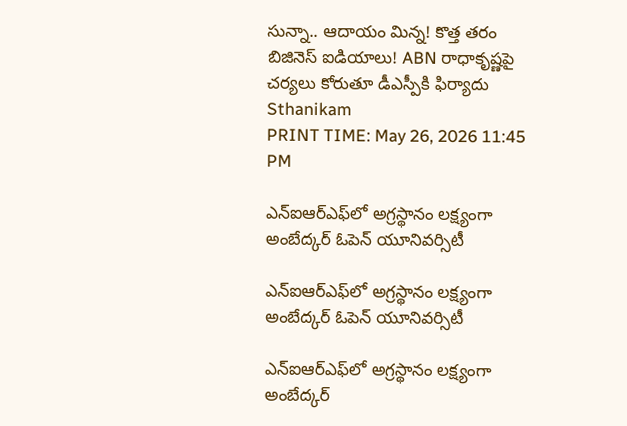సున్నా.. ఆదాయం మిన్న! కొత్త తరం బిజినెస్ ఐడియాలు! ABN రాధాకృష్ణపై చర్యలు కోరుతూ డీఎస్పీకి ఫిర్యాదు
Sthanikam
PRINT TIME: May 26, 2026 11:45 PM

ఎన్‌ఐఆర్‌ఎఫ్‌లో అగ్రస్థానం లక్ష్యంగా అంబేద్కర్ ఓపెన్ యూనివర్సిటీ

ఎన్‌ఐఆర్‌ఎఫ్‌లో అగ్రస్థానం లక్ష్యంగా అంబేద్కర్ ఓపెన్ యూనివర్సిటీ

ఎన్‌ఐఆర్‌ఎఫ్‌లో అగ్రస్థానం లక్ష్యంగా అంబేద్కర్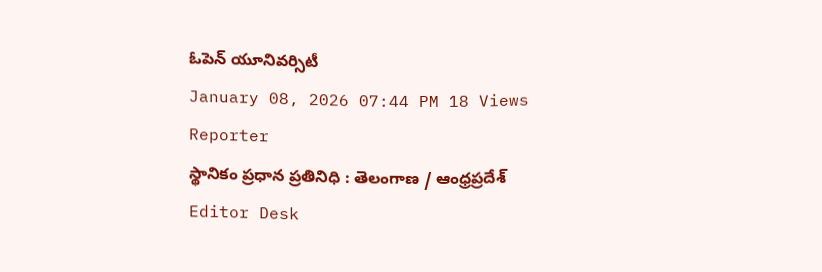ఓపెన్ యూనివర్సిటీ
January 08, 2026 07:44 PM 18 Views
Reporter
స్థానికం ప్రధాన ప్రతినిధి : తెలంగాణ / ఆంధ్రప్రదేశ్
Editor Desk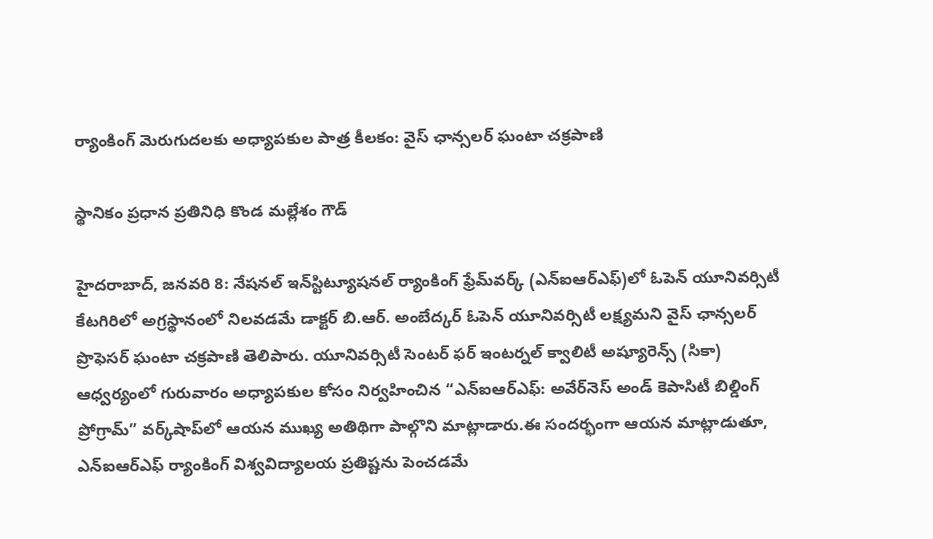ర్యాంకింగ్ మెరుగుదలకు అధ్యాపకుల పాత్ర కీలకం: వైస్ ఛాన్సలర్ ఘంటా చక్రపాణి

స్థానికం ప్రధాన ప్రతినిధి కొండ మల్లేశం గౌడ్

హైదరాబాద్, జనవరి 8: నేషనల్ ఇన్‌స్టిట్యూషనల్ ర్యాంకింగ్ ఫ్రేమ్‌వర్క్ (ఎన్‌ఐఆర్‌ఎఫ్)లో ఓపెన్ యూనివర్సిటీ కేటగిరిలో అగ్రస్థానంలో నిలవడమే డాక్టర్ బి.ఆర్. అంబేద్కర్ ఓపెన్ యూనివర్సిటీ లక్ష్యమని వైస్ ఛాన్సలర్ ప్రొఫెసర్ ఘంటా చక్రపాణి తెలిపారు. యూనివర్సిటీ సెంటర్ ఫర్ ఇంటర్నల్ క్వాలిటీ అష్యూరెన్స్ (సికా) ఆధ్వర్యంలో గురువారం అధ్యాపకుల కోసం నిర్వహించిన “ఎన్‌ఐఆర్‌ఎఫ్: అవేర్‌నెస్ అండ్ కెపాసిటీ బిల్డింగ్ ప్రోగ్రామ్” వర్క్‌షాప్‌లో ఆయన ముఖ్య అతిథిగా పాల్గొని మాట్లాడారు.ఈ సందర్భంగా ఆయన మాట్లాడుతూ, ఎన్‌ఐఆర్‌ఎఫ్ ర్యాంకింగ్ విశ్వవిద్యాలయ ప్రతిష్టను పెంచడమే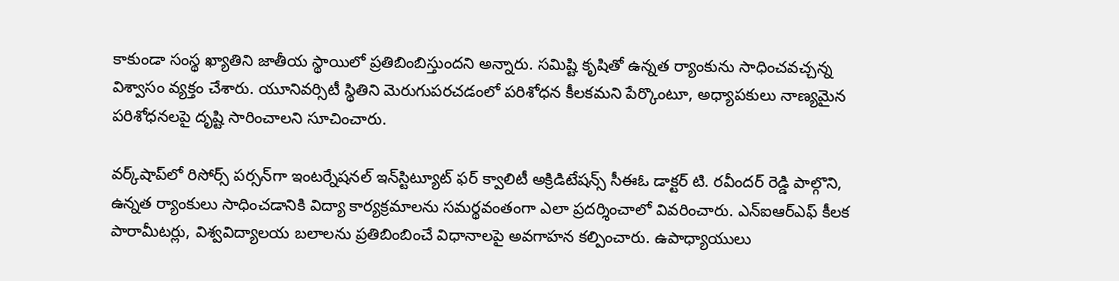కాకుండా సంస్థ ఖ్యాతిని జాతీయ స్థాయిలో ప్రతిబింబిస్తుందని అన్నారు. సమిష్టి కృషితో ఉన్నత ర్యాంకును సాధించవచ్చన్న విశ్వాసం వ్యక్తం చేశారు. యూనివర్సిటీ స్థితిని మెరుగుపరచడంలో పరిశోధన కీలకమని పేర్కొంటూ, అధ్యాపకులు నాణ్యమైన పరిశోధనలపై దృష్టి సారించాలని సూచించారు.

వర్క్‌షాప్‌లో రిసోర్స్ పర్సన్‌గా ఇంటర్నేషనల్ ఇన్‌స్టిట్యూట్ ఫర్ క్వాలిటీ అక్రిడిటేషన్స్ సీఈఓ డాక్టర్ టి. రవీందర్ రెడ్డి పాల్గొని, ఉన్నత ర్యాంకులు సాధించడానికి విద్యా కార్యక్రమాలను సమర్థవంతంగా ఎలా ప్రదర్శించాలో వివరించారు. ఎన్‌ఐఆర్‌ఎఫ్ కీలక పారామీటర్లు, విశ్వవిద్యాలయ బలాలను ప్రతిబింబించే విధానాలపై అవగాహన కల్పించారు. ఉపాధ్యాయులు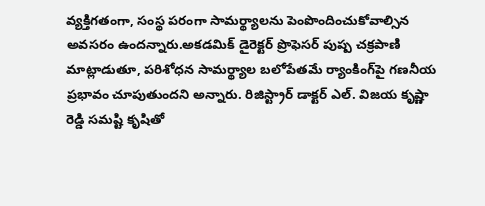వ్యక్తిగతంగా, సంస్థ పరంగా సామర్థ్యాలను పెంపొందించుకోవాల్సిన అవసరం ఉందన్నారు.అకడమిక్ డైరెక్టర్ ప్రొఫెసర్ పుష్ప చక్రపాణి మాట్లాడుతూ, పరిశోధన సామర్థ్యాల బలోపేతమే ర్యాంకింగ్‌పై గణనీయ ప్రభావం చూపుతుందని అన్నారు. రిజిస్ట్రార్ డాక్టర్ ఎల్. విజయ కృష్ణా రెడ్డి సమష్టి కృషితో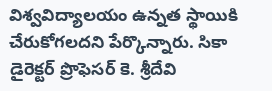విశ్వవిద్యాలయం ఉన్నత స్థాయికి చేరుకోగలదని పేర్కొన్నారు. సికా డైరెక్టర్ ప్రొఫెసర్ కె. శ్రీదేవి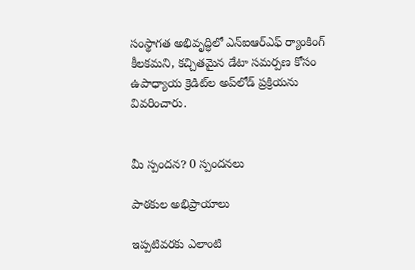సంస్థాగత అభివృద్ధిలో ఎన్‌ఐఆర్‌ఎఫ్ ర్యాంకింగ్ కీలకమని, కచ్చితమైన డేటా సమర్పణ కోసం ఉపాధ్యాయ క్రెడిట్‌ల అప్‌లోడ్ ప్రక్రియను వివరించారు.


మీ స్పందన? 0 స్పందనలు

పాఠకుల అభిప్రాయాలు

ఇప్పటివరకు ఎలాంటి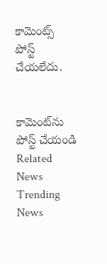కామెంట్స్ పోస్ట్ చేయలేదు.


కామెంట్‌ను పోస్ట్ చేయండి
Related News
Trending News